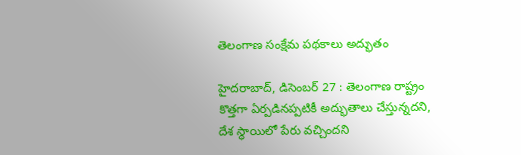తెలంగాణ సంక్షేమ పథకాలు అద్భుతం

హైదరాబాద్‌, డిసెంబర్‌ 27 : తెలంగాణ రాష్ట్రం కొత్తగా ఏర్పడినప్పటికీ అద్భుతాలు చేస్తున్నదని, దేశ స్థాయిలో పేరు వచ్చిందని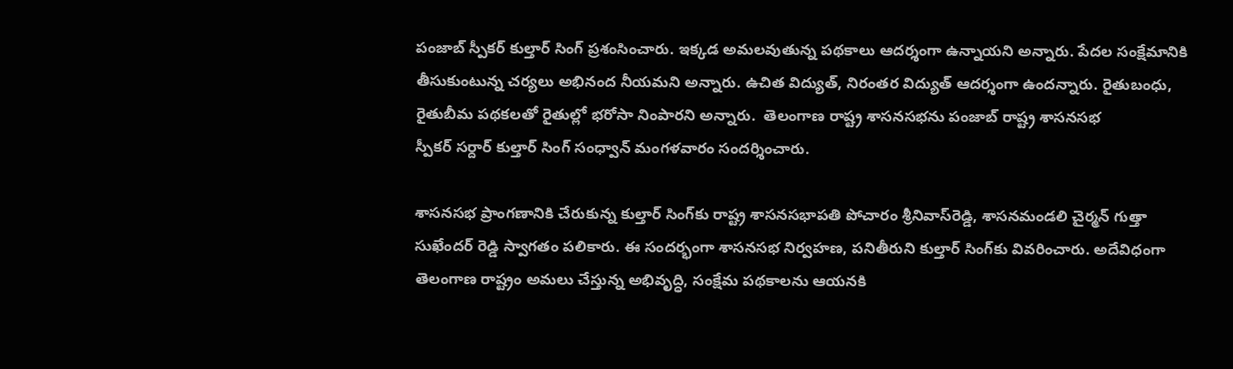పంజాబ్‌ ‌స్పీకర్‌ ‌కుల్తార్‌ ‌సింగ్‌ ‌ప్రశంసించారు. ఇక్కడ అమలవుతున్న పథకాలు ఆదర్శంగా ఉన్నాయని అన్నారు. పేదల సంక్షేమానికి తీసుకుంటున్న చర్యలు అభినంద నీయమని అన్నారు. ఉచిత విద్యుత్‌, నిరంతర విద్యుత్‌ ఆదర్శంగా ఉందన్నారు. రైతుబంధు, రైతుబీమ పథకలతో రైతుల్లో భరోసా నింపారని అన్నారు.  తెలంగాణ రాష్ట్ర శాసనసభను పంజాబ్‌ ‌రాష్ట్ర శాసనసభ స్పీకర్‌ ‌సర్దార్‌ ‌కుల్తార్‌ ‌సింగ్‌ ‌సంధ్వాన్‌ ‌మంగళవారం సందర్శించారు.

శాసనసభ ప్రాంగణానికి చేరుకున్న కుల్తార్‌ ‌సింగ్‌కు రాష్ట్ర శాసనసభాపతి పోచారం శ్రీనివాస్‌రెడ్డి, శాసనమండలి చైర్మన్‌ ‌గుత్తా సుఖేందర్‌ ‌రెడ్డి స్వాగతం పలికారు. ఈ సందర్భంగా శాసనసభ నిర్వహణ, పనితీరుని కుల్తార్‌ ‌సింగ్‌కు వివరించారు. అదేవిధంగా తెలంగాణ రాష్ట్రం అమలు చేస్తున్న అభివృద్ధి, సంక్షేమ పథకాలను ఆయనకి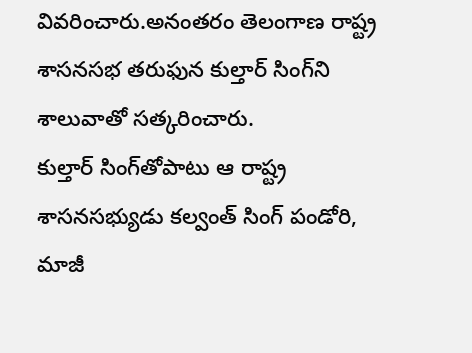వివరించారు.అనంతరం తెలంగాణ రాష్ట్ర శాసనసభ తరుఫున కుల్తార్‌ ‌సింగ్‌ని శాలువాతో సత్కరించారు. కుల్తార్‌ ‌సింగ్‌తోపాటు ఆ రాష్ట్ర శాసనసభ్యుడు కల్వంత్‌ ‌సింగ్‌ ‌పండోరి, మాజీ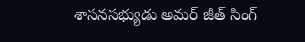శాసనసభ్యుడు అమర్‌ ‌జీత్‌ ‌సింగ్‌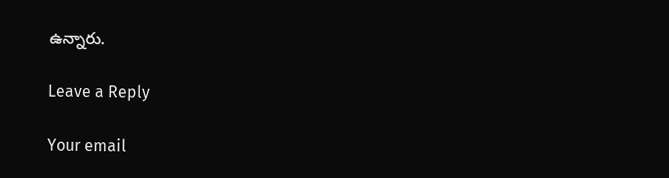ఉన్నారు.

Leave a Reply

Your email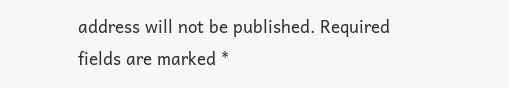address will not be published. Required fields are marked *